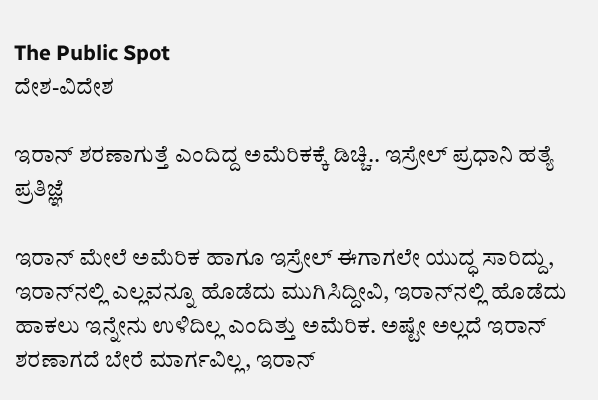The Public Spot
ದೇಶ-ವಿದೇಶ

ಇರಾನ್‌ ಶರಣಾಗುತ್ತೆ ಎಂದಿದ್ದ ಅಮೆರಿಕಕ್ಕೆ ಡಿಚ್ಚಿ.. ಇಸ್ರೇಲ್‌ ಪ್ರಧಾನಿ ಹತ್ಯೆ ಪ್ರತಿಜ್ಞೆ

ಇರಾನ್‌ ಮೇಲೆ ಅಮೆರಿಕ ಹಾಗೂ ಇಸ್ರೇಲ್‌ ಈಗಾಗಲೇ ಯುದ್ಧ ಸಾರಿದ್ದು, ಇರಾನ್‌ನಲ್ಲಿ ಎಲ್ಲವನ್ನೂ ಹೊಡೆದು ಮುಗಿಸಿದ್ದೀವಿ, ಇರಾನ್‌ನಲ್ಲಿ ಹೊಡೆದು ಹಾಕಲು ಇನ್ನೇನು ಉಳಿದಿಲ್ಲ ಎಂದಿತ್ತು ಅಮೆರಿಕ. ಅಷ್ಟೇ ಅಲ್ಲದೆ ಇರಾನ್‌ ಶರಣಾಗದೆ ಬೇರೆ ಮಾರ್ಗವಿಲ್ಲ, ಇರಾನ್‌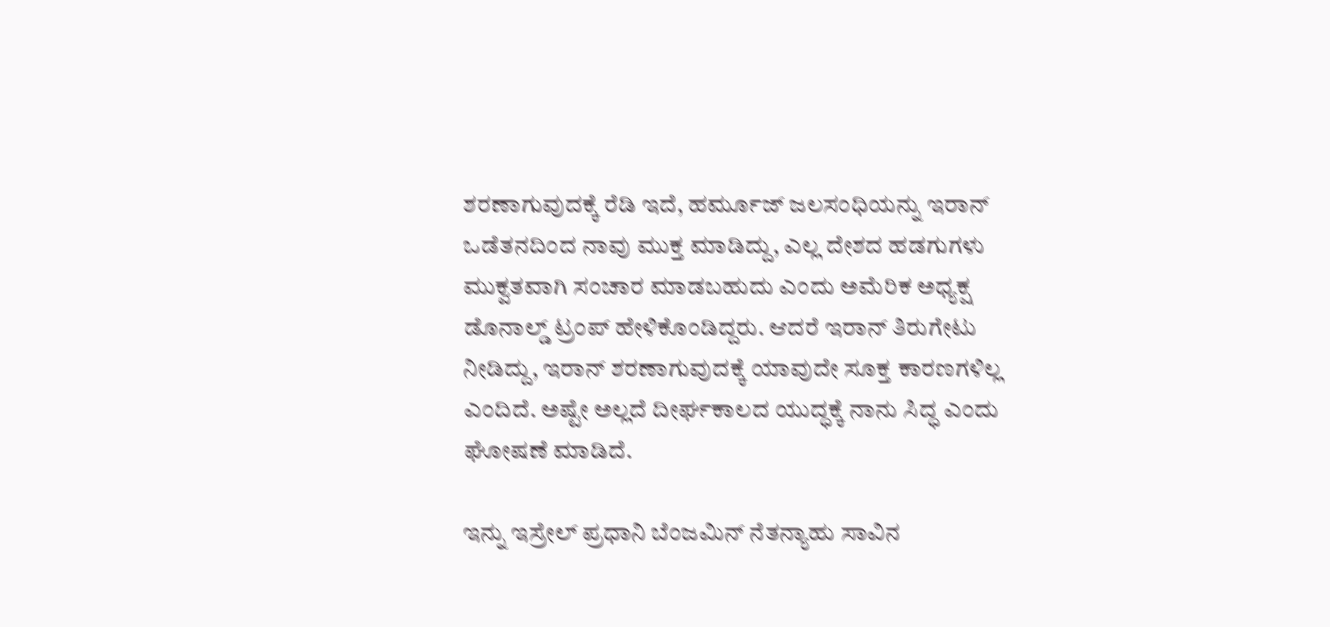ಶರಣಾಗುವುದಕ್ಕೆ ರೆಡಿ ಇದೆ, ಹರ್ಮೂಜ್‌ ಜಲಸಂಧಿಯನ್ನು ಇರಾನ್‌ ಒಡೆತನದಿಂದ ನಾವು ಮುಕ್ತ ಮಾಡಿದ್ದು, ಎಲ್ಲ ದೇಶದ ಹಡಗುಗಳು ಮುಕ್ವತವಾಗಿ ಸಂಚಾರ ಮಾಡಬಹುದು ಎಂದು ಅಮೆರಿಕ ಅಧ್ಯಕ್ಷ ಡೊನಾಲ್ಡ್‌ ಟ್ರಂಪ್‌ ಹೇಳಿಕೊಂಡಿದ್ದರು. ಆದರೆ ಇರಾನ್‌ ತಿರುಗೇಟು ನೀಡಿದ್ದು, ಇರಾನ್‌ ಶರಣಾಗುವುದಕ್ಕೆ ಯಾವುದೇ ಸೂಕ್ತ ಕಾರಣಗಳಿಲ್ಲ ಎಂದಿದೆ. ಅಷ್ಟೇ ಅಲ್ಲದೆ ದೀರ್ಘಕಾಲದ ಯುದ್ಧಕ್ಕೆ ನಾನು ಸಿದ್ಧ ಎಂದು ಘೋಷಣೆ ಮಾಡಿದೆ.

ಇನ್ನು ಇಸ್ರೇಲ್ ಪ್ರಧಾನಿ ಬೆಂಜಮಿನ್‌ ನೆತನ್ಯಾಹು ಸಾವಿನ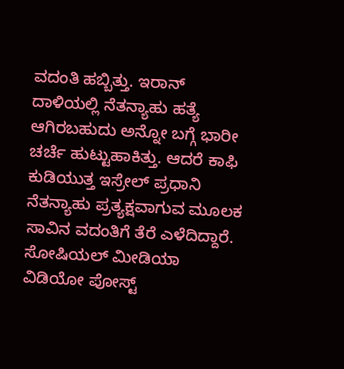ವದಂತಿ ಹಬ್ಬಿತ್ತು. ಇರಾನ್‌ ದಾಳಿಯಲ್ಲಿ ನೆತನ್ಯಾಹು ಹತ್ಯೆ ಆಗಿರಬಹುದು ಅನ್ನೋ ಬಗ್ಗೆ ಭಾರೀ ಚರ್ಚೆ ಹುಟ್ಟುಹಾಕಿತ್ತು. ಆದರೆ ಕಾಫಿ ಕುಡಿಯುತ್ತ ಇಸ್ರೇಲ್ ಪ್ರಧಾನಿ ನೆತನ್ಯಾಹು ಪ್ರತ್ಯಕ್ಷವಾಗುವ ಮೂಲಕ ಸಾವಿನ ವದಂತಿಗೆ ತೆರೆ ಎಳೆದಿದ್ದಾರೆ. ಸೋಷಿಯಲ್ ಮೀಡಿಯಾ ವಿಡಿಯೋ ಪೋಸ್ಟ್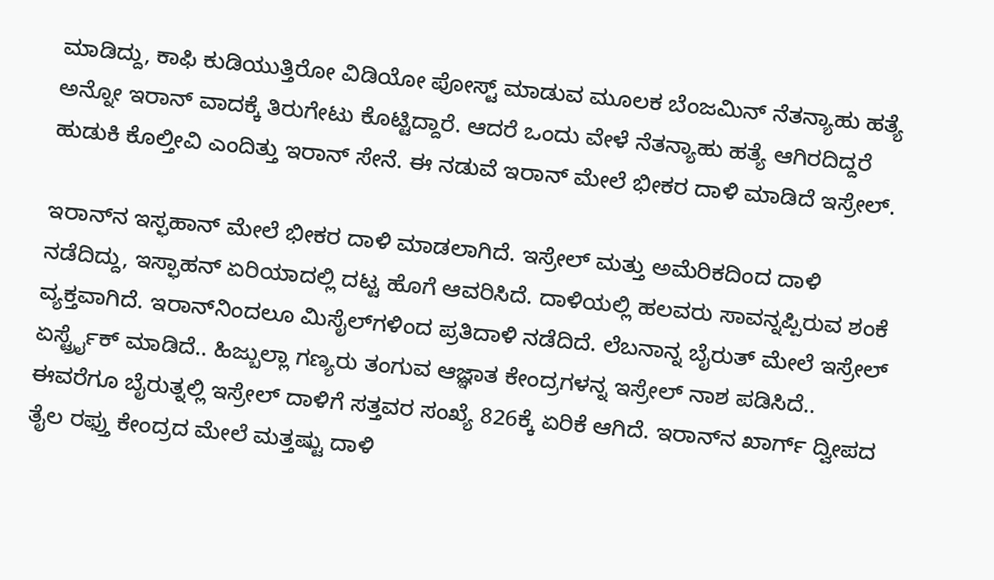ಮಾಡಿದ್ದು, ಕಾಫಿ ಕುಡಿಯುತ್ತಿರೋ ವಿಡಿಯೋ ಪೋಸ್ಟ್ ಮಾಡುವ ಮೂಲಕ ಬೆಂಜಮಿನ್‌ ನೆತನ್ಯಾಹು ಹತ್ಯೆ ಅನ್ನೋ ಇರಾನ್‌ ವಾದಕ್ಕೆ ತಿರುಗೇಟು ಕೊಟ್ಟಿದ್ದಾರೆ. ಆದರೆ ಒಂದು ವೇಳೆ ನೆತನ್ಯಾಹು ಹತ್ಯೆ ಆಗಿರದಿದ್ದರೆ ಹುಡುಕಿ ಕೊಲ್ತೀವಿ ಎಂದಿತ್ತು ಇರಾನ್ ಸೇನೆ. ಈ ನಡುವೆ ಇರಾನ್‌ ಮೇಲೆ ಭೀಕರ ದಾಳಿ ಮಾಡಿದೆ ಇಸ್ರೇಲ್‌.

ಇರಾನ್‌ನ ಇಸ್ಫಹಾನ್‌ ಮೇಲೆ ಭೀಕರ ದಾಳಿ ಮಾಡಲಾಗಿದೆ. ಇಸ್ರೇಲ್ ಮತ್ತು ಅಮೆರಿಕದಿಂದ ದಾಳಿ ನಡೆದಿದ್ದು, ಇಸ್ಫಾಹನ್‌ ಏರಿಯಾದಲ್ಲಿ ದಟ್ಟ ಹೊಗೆ ಆವರಿಸಿದೆ. ದಾಳಿಯಲ್ಲಿ ಹಲವರು ಸಾವನ್ನಪ್ಪಿರುವ ಶಂಕೆ ವ್ಯಕ್ತವಾಗಿದೆ. ಇರಾನ್‌ನಿಂದಲೂ ಮಿಸೈಲ್‌ಗಳಿಂದ ಪ್ರತಿದಾಳಿ ನಡೆದಿದೆ. ಲೆಬನಾನ್ನ ಬೈರುತ್ ಮೇಲೆ ಇಸ್ರೇಲ್ ಏರ್ಸ್ಟ್ರೈಕ್ ಮಾಡಿದೆ.. ಹಿಜ್ಬುಲ್ಲಾ ಗಣ್ಯರು ತಂಗುವ ಆಜ್ಞಾತ ಕೇಂದ್ರಗಳನ್ನ ಇಸ್ರೇಲ್ ನಾಶ ಪಡಿಸಿದೆ.. ಈವರೆಗೂ ಬೈರುತ್ನಲ್ಲಿ ಇಸ್ರೇಲ್ ದಾಳಿಗೆ ಸತ್ತವರ ಸಂಖ್ಯೆ 826ಕ್ಕೆ ಏರಿಕೆ ಆಗಿದೆ. ಇರಾನ್‌ನ ಖಾರ್ಗ್ ದ್ವೀಪದ ತೈಲ ರಫ್ತು ಕೇಂದ್ರದ ಮೇಲೆ ಮತ್ತಷ್ಟು ದಾಳಿ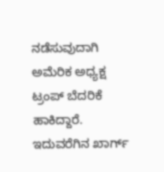ನಡೆಸುವುದಾಗಿ ಅಮೆರಿಕ ಅಧ್ಯಕ್ಷ ಟ್ರಂಪ್ ಬೆದರಿಕೆ ಹಾಕಿದ್ದಾರೆ. ಇದುವರೆಗಿನ ಖಾರ್ಗ್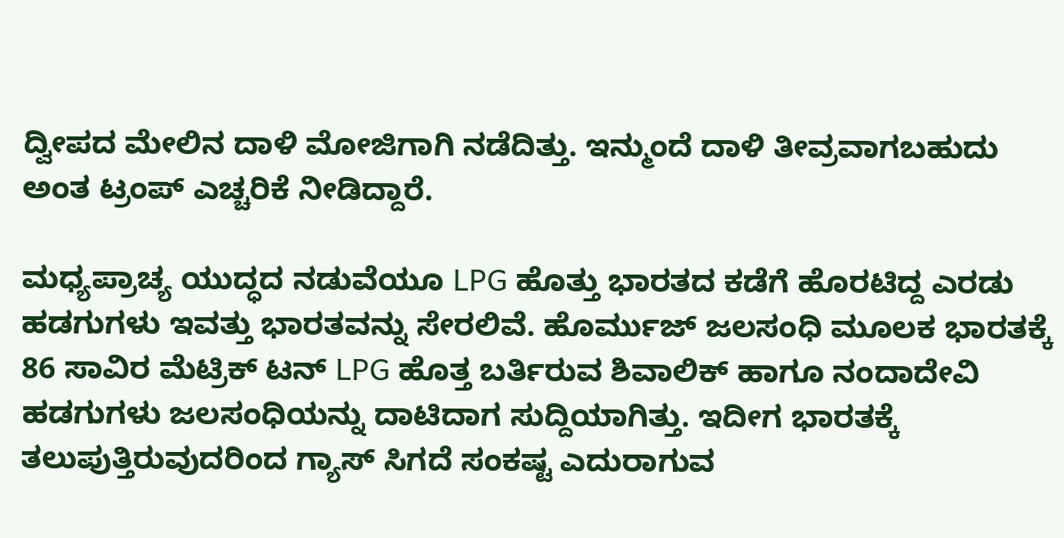ದ್ವೀಪದ ಮೇಲಿನ ದಾಳಿ ಮೋಜಿಗಾಗಿ ನಡೆದಿತ್ತು. ಇನ್ಮುಂದೆ ದಾಳಿ ತೀವ್ರವಾಗಬಹುದು ಅಂತ ಟ್ರಂಪ್‌ ಎಚ್ಚರಿಕೆ ನೀಡಿದ್ದಾರೆ.

ಮಧ್ಯಪ್ರಾಚ್ಯ ಯುದ್ಧದ ನಡುವೆಯೂ LPG ಹೊತ್ತು ಭಾರತದ ಕಡೆಗೆ ಹೊರಟಿದ್ದ ಎರಡು ಹಡಗುಗಳು ಇವತ್ತು ಭಾರತವನ್ನು ಸೇರಲಿವೆ. ಹೊರ್ಮುಜ್ ಜಲಸಂಧಿ ಮೂಲಕ ಭಾರತಕ್ಕೆ 86 ಸಾವಿರ ಮೆಟ್ರಿಕ್ ಟನ್‌ LPG ಹೊತ್ತ ಬರ್ತಿರುವ ಶಿವಾಲಿಕ್ ಹಾಗೂ ನಂದಾದೇವಿ ಹಡಗುಗಳು ಜಲಸಂಧಿಯನ್ನು ದಾಟಿದಾಗ ಸುದ್ದಿಯಾಗಿತ್ತು. ಇದೀಗ ಭಾರತಕ್ಕೆ ತಲುಪುತ್ತಿರುವುದರಿಂದ ಗ್ಯಾಸ್‌ ಸಿಗದೆ ಸಂಕಷ್ಟ ಎದುರಾಗುವ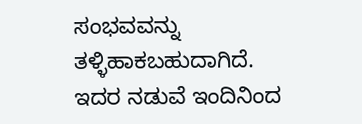ಸಂಭವವನ್ನು ತಳ್ಳಿಹಾಕಬಹುದಾಗಿದೆ. ಇದರ ನಡುವೆ ಇಂದಿನಿಂದ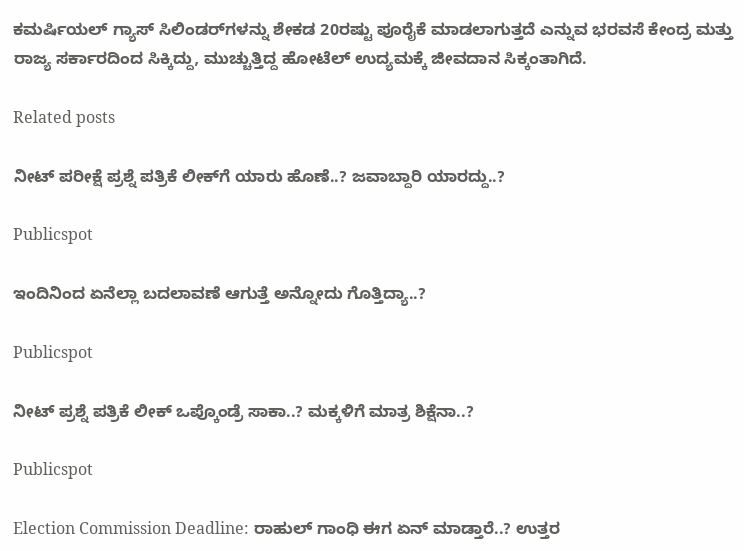ಕಮರ್ಷಿಯಲ್‌ ಗ್ಯಾಸ್‌ ಸಿಲಿಂಡರ್‌ಗಳನ್ನು ಶೇಕಡ 20ರಷ್ಟು ಪೂರೈಕೆ ಮಾಡಲಾಗುತ್ತದೆ ಎನ್ನುವ ಭರವಸೆ ಕೇಂದ್ರ ಮತ್ತು ರಾಜ್ಯ ಸರ್ಕಾರದಿಂದ ಸಿಕ್ಕಿದ್ದು, ಮುಚ್ಚುತ್ತಿದ್ದ ಹೋಟೆಲ್‌ ಉದ್ಯಮಕ್ಕೆ ಜೀವದಾನ ಸಿಕ್ಕಂತಾಗಿದೆ.

Related posts

ನೀಟ್‌ ಪರೀಕ್ಷೆ ಪ್ರಶ್ನೆ ಪತ್ರಿಕೆ ಲೀಕ್‌ಗೆ ಯಾರು ಹೊಣೆ..? ಜವಾಬ್ದಾರಿ ಯಾರದ್ದು..?

Publicspot

ಇಂದಿನಿಂದ ಏನೆಲ್ಲಾ ಬದಲಾವಣೆ ಆಗುತ್ತೆ ಅನ್ನೋದು ಗೊತ್ತಿದ್ಯಾ..?

Publicspot

ನೀಟ್‌ ಪ್ರಶ್ನೆ ಪತ್ರಿಕೆ ಲೀಕ್‌ ಒಪ್ಕೊಂಡ್ರೆ ಸಾಕಾ..? ಮಕ್ಕಳಿಗೆ ಮಾತ್ರ ಶಿಕ್ಷೆನಾ..?

Publicspot

Election Commission Deadline: ರಾಹುಲ್‌ ಗಾಂಧಿ ಈಗ ಏನ್‌ ಮಾಡ್ತಾರೆ..? ಉತ್ತರ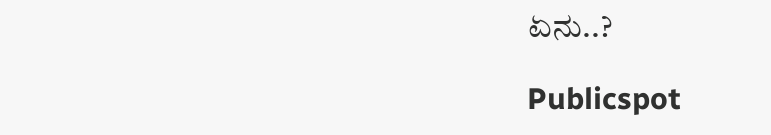ಏನು..?

Publicspot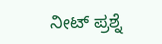ನೀಟ್ ಪ್ರಶ್ನೆ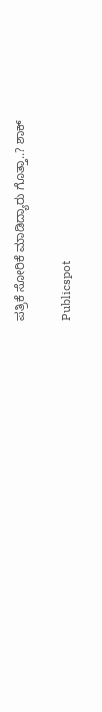ಪತ್ರಿಕೆ ಸೋರಿಕೆ ಮಾಡಿದ್ಯಾರು ಗೊತ್ತಾ..? ಶಾಕ್

Publicspot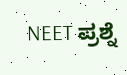NEET ಪ್ರಶ್ನೆ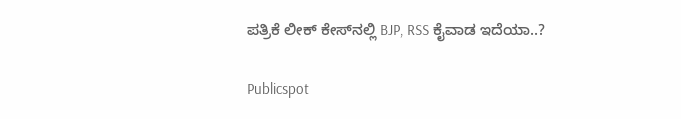ಪತ್ರಿಕೆ ಲೀಕ್‌ ಕೇಸ್‌ನಲ್ಲಿ BJP, RSS ಕೈವಾಡ ಇದೆಯಾ..?

Publicspot